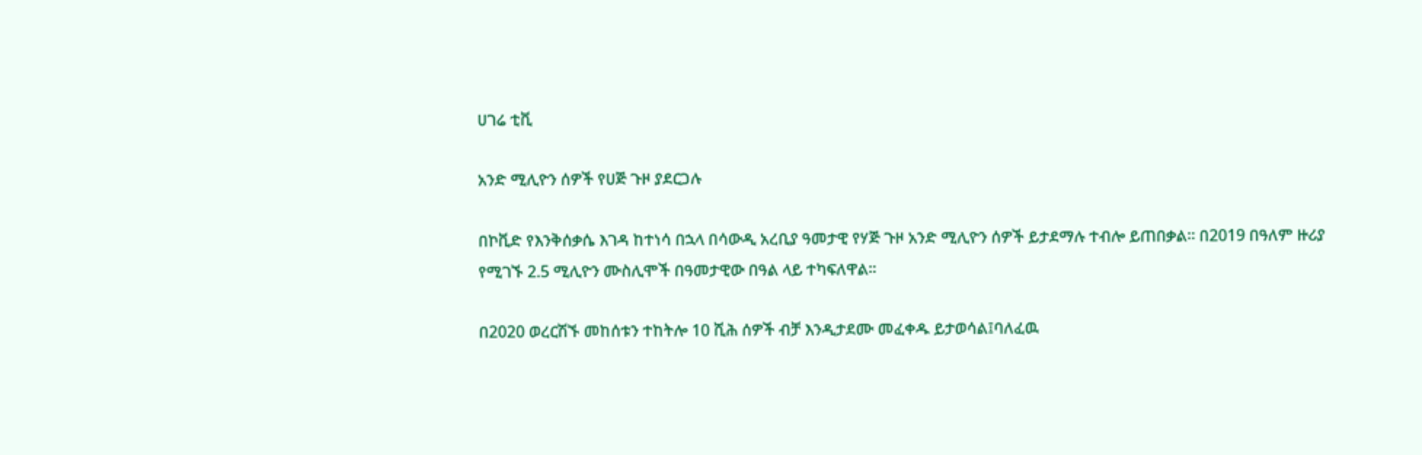ሀገሬ ቲቪ

አንድ ሚሊዮን ሰዎች የሀጅ ጉዞ ያደርጋሉ

በኮቪድ የእንቅሰቃሴ እገዳ ከተነሳ በኋላ በሳውዲ አረቢያ ዓመታዊ የሃጅ ጉዞ አንድ ሚሊዮን ሰዎች ይታደማሉ ተብሎ ይጠበቃል። በ2019 በዓለም ዙሪያ የሚገኙ 2.5 ሚሊዮን ሙስሊሞች በዓመታዊው በዓል ላይ ተካፍለዋል።

በ2020 ወረርሽኙ መከሰቱን ተከትሎ 10 ሺሕ ሰዎች ብቻ እንዲታደሙ መፈቀዱ ይታወሳል፤ባለፈዉ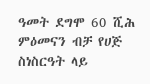ዓመት ደግሞ 60 ሺሕ ምዕመናን ብቻ የሀጅ ስነስርዓት ላይ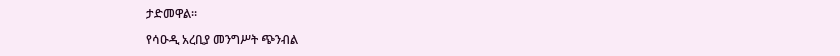ታድመዋል።

የሳዑዲ አረቢያ መንግሥት ጭንብል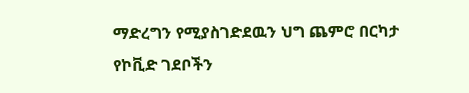ማድረግን የሚያስገድደዉን ህግ ጨምሮ በርካታ የኮቪድ ገደቦችን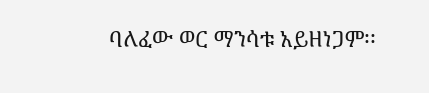ባለፈው ወር ማንሳቱ አይዘነጋም፡፡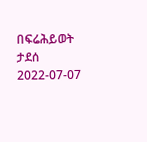በፍሬሕይወት ታደሰ
2022-07-07